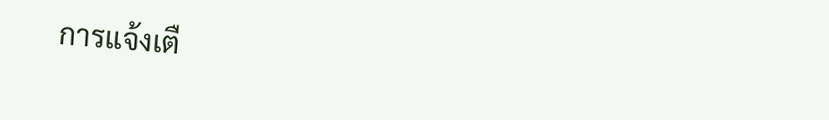การแจ้งเตื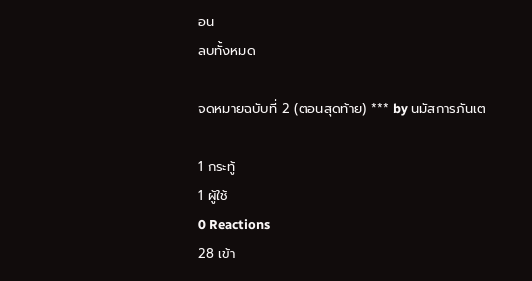อน
ลบทั้งหมด

จดหมายฉบับที่ 2 (ตอนสุดท้าย) *** by นมัสการภันเต

1 กระทู้
1 ผู้ใช้
0 Reactions
28 เข้า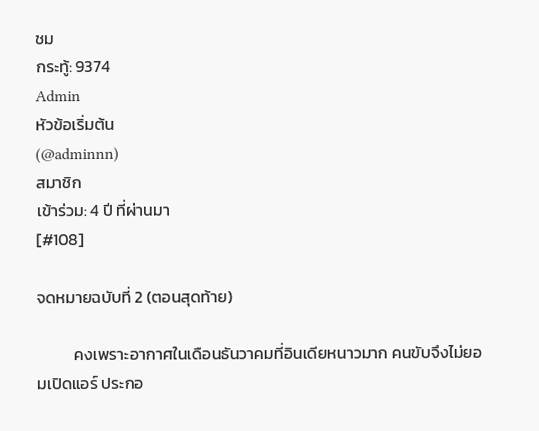ชม
กระทู้: 9374
Admin
หัวข้อเริ่มต้น
(@adminnn)
สมาชิก
เข้าร่วม: 4 ปี ที่ผ่านมา
[#108]

จดหมายฉบับที่ 2 (ตอนสุดท้าย)

          คงเพราะอากาศในเดือนธันวาคมที่อินเดียหนาวมาก คนขับจึงไม่ยอมเปิดแอร์ ประกอ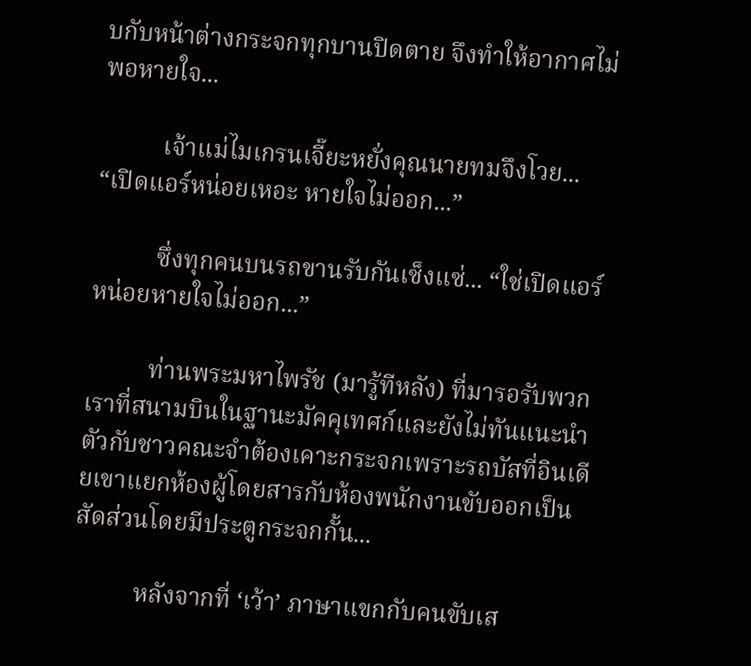บกับหน้าต่างกระจกทุกบานปิดตาย จึงทำให้อากาศไม่พอหายใจ...

          เจ้าแม่ไมเกรนเจี๊ยะหยั่งคุณนายทมจึงโวย... “เปิดแอร์หน่อยเหอะ หายใจไม่ออก...”

          ซึ่งทุกคนบนรถขานรับกันเซ็งแซ่... “ใช่เปิดแอร์หน่อยหายใจไม่ออก...”

          ท่านพระมหาไพรัช (มารู้ทีหลัง) ที่มารอรับพวกเราที่สนามบินในฐานะมัคคุเทศก์และยังไม่ทันแนะนำตัวกับชาวคณะจำต้องเคาะกระจกเพราะรถบัสที่อินเดียเขาแยกห้องผู้โดยสารกับห้องพนักงานขับออกเป็นสัดส่วนโดยมีประตูกระจกกั้น...

          หลังจากที่ ‘เว้า’ ภาษาแขกกับคนขับเส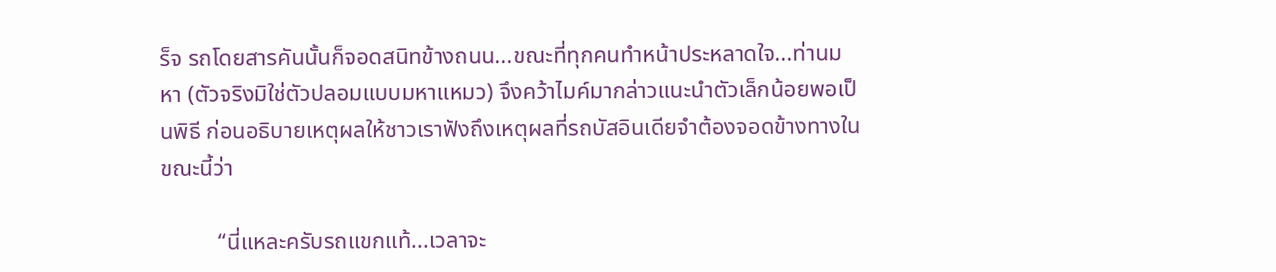ร็จ รถโดยสารคันนั้นก็จอดสนิทข้างถนน...ขณะที่ทุกคนทำหน้าประหลาดใจ...ท่านมหา (ตัวจริงมิใช่ตัวปลอมแบบมหาแหมว) จึงคว้าไมค์มากล่าวแนะนำตัวเล็กน้อยพอเป็นพิธี ก่อนอธิบายเหตุผลให้ชาวเราฟังถึงเหตุผลที่รถบัสอินเดียจำต้องจอดข้างทางในขณะนี้ว่า

          “นี่แหละครับรถแขกแท้...เวลาจะ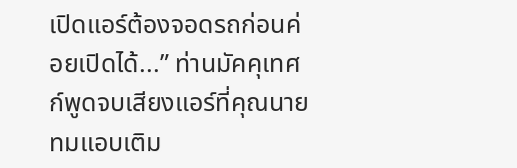เปิดแอร์ต้องจอดรถก่อนค่อยเปิดได้...” ท่านมัคคุเทศก์พูดจบเสียงแอร์ที่คุณนายทมแอบเติม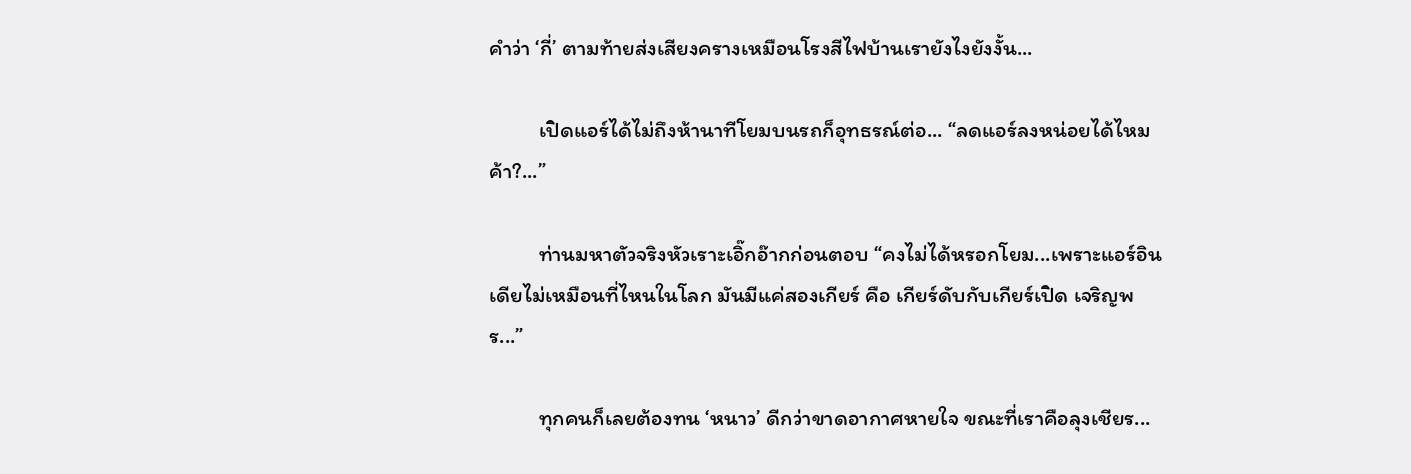คำว่า ‘กี่’ ตามท้ายส่งเสียงครางเหมือนโรงสีไฟบ้านเรายังไงยังงั้น...

          เปิดแอร์ได้ไม่ถึงห้านาทีโยมบนรถก็อุทธรณ์ต่อ... “ลดแอร์ลงหน่อยได้ไหมค้า?...”

          ท่านมหาตัวจริงหัวเราะเอิ๊กอ๊ากก่อนตอบ “คงไม่ได้หรอกโยม...เพราะแอร์อินเดียไม่เหมือนที่ไหนในโลก มันมีแค่สองเกียร์ คือ เกียร์ดับกับเกียร์เปิด เจริญพร...”

          ทุกคนก็เลยต้องทน ‘หนาว’ ดีกว่าขาดอากาศหายใจ ขณะที่เราคือลุงเชียร...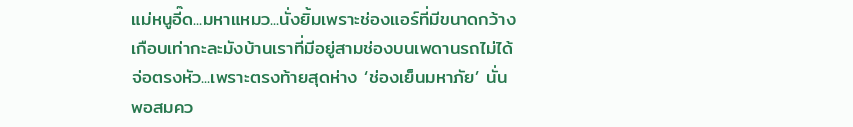แม่หนูอี๊ด...มหาแหมว...นั่งยิ้มเพราะช่องแอร์ที่มีขนาดกว้างเกือบเท่ากะละมังบ้านเราที่มีอยู่สามช่องบนเพดานรถไม่ได้จ่อตรงหัว...เพราะตรงท้ายสุดห่าง ‘ช่องเย็นมหาภัย’ นั่นพอสมคว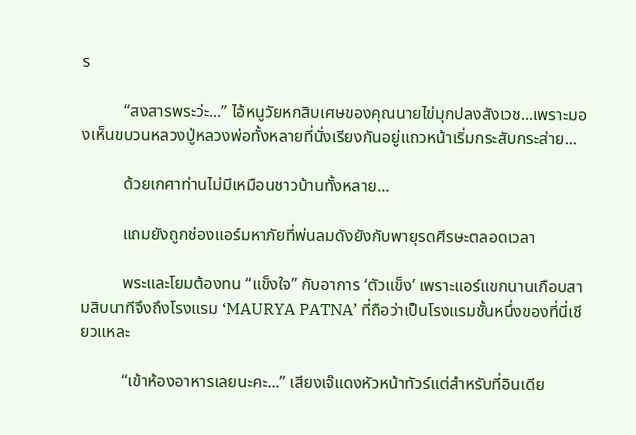ร

          “สงสารพระว่ะ...” ไอ้หนูวัยหกสิบเศษของคุณนายไข่มุกปลงสังเวช...เพราะมองเห็นขบวนหลวงปู่หลวงพ่อทั้งหลายที่นั่งเรียงกันอยู่แถวหน้าเริ่มกระสับกระส่าย...

          ด้วยเกศาท่านไม่มีเหมือนชาวบ้านทั้งหลาย...

          แถมยังถูกช่องแอร์มหาภัยที่พ่นลมดังยังกับพายุรดศีรษะตลอดเวลา

          พระและโยมต้องทน “แข็งใจ” กับอาการ ‘ตัวแข็ง’ เพราะแอร์แขกนานเกือบสามสิบนาทีจึงถึงโรงแรม ‘MAURYA PATNA’ ที่ถือว่าเป็นโรงแรมชั้นหนึ่งของที่นี่เชียวแหละ

          “เข้าห้องอาหารเลยนะคะ...” เสียงเจ๊แดงหัวหน้าทัวร์แต่สำหรับที่อินเดีย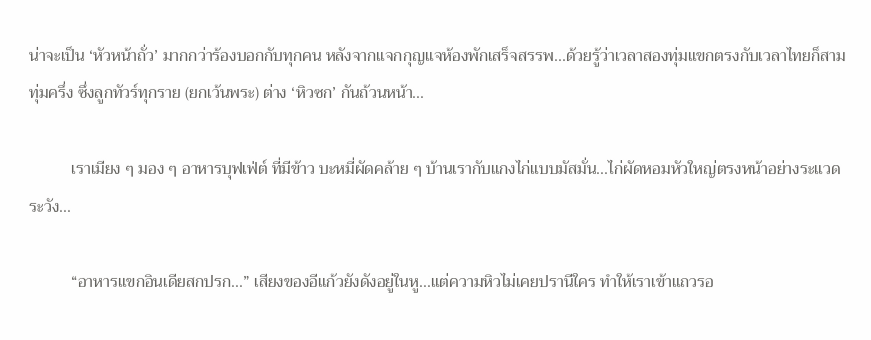น่าจะเป็น ‘หัวหน้าถั่ว’ มากกว่าร้องบอกกับทุกคน หลังจากแจกกุญแจห้องพักเสร็จสรรพ...ด้วยรู้ว่าเวลาสองทุ่มแขกตรงกับเวลาไทยก็สามทุ่มครึ่ง ซึ่งลูกทัวร์ทุกราย (ยกเว้นพระ) ต่าง ‘หิวซก’ กันถ้วนหน้า...

          เราเมียง ๆ มอง ๆ อาหารบุฟเฟ่ต์ ที่มีข้าว บะหมี่ผัดคล้าย ๆ บ้านเรากับแกงไก่แบบมัสมั่น...ไก่ผัดหอมหัวใหญ่ตรงหน้าอย่างระแวดระวัง...

          “อาหารแขกอินเดียสกปรก...” เสียงของอีแก้วยังดังอยู่ในหู...แต่ความหิวไม่เคยปรานีใคร ทำให้เราเข้าแถวรอ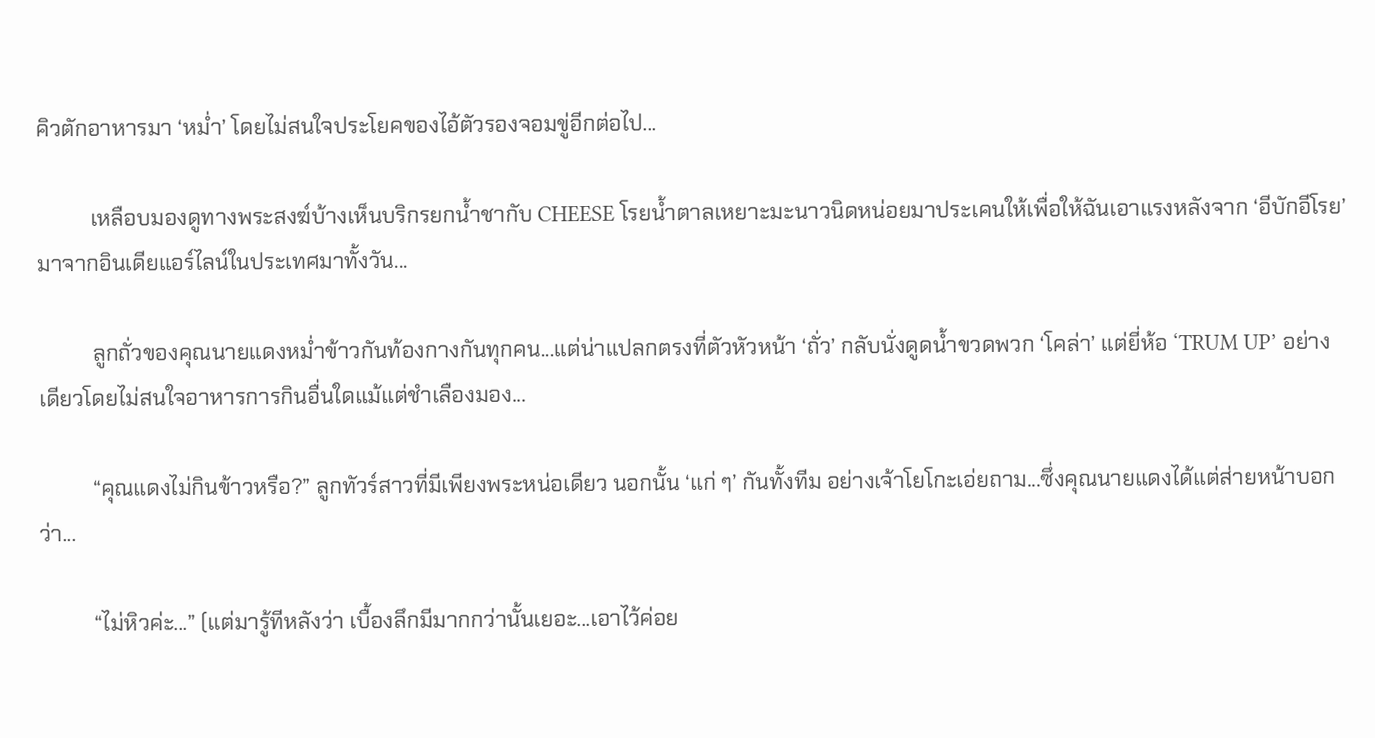คิวตักอาหารมา ‘หม่ำ’ โดยไม่สนใจประโยคของไอ้ตัวรองจอมขู่อีกต่อไป...

          เหลือบมองดูทางพระสงฆ์บ้างเห็นบริกรยกน้ำชากับ CHEESE โรยน้ำตาลเหยาะมะนาวนิดหน่อยมาประเคนให้เพื่อให้ฉันเอาแรงหลังจาก ‘อีบักอีโรย’ มาจากอินเดียแอร์ไลน์ในประเทศมาทั้งวัน...

          ลูกถั่วของคุณนายแดงหม่ำข้าวกันท้องกางกันทุกคน...แต่น่าแปลกตรงที่ตัวหัวหน้า ‘ถั่ว’ กลับนั่งดูดน้ำขวดพวก ‘โคล่า’ แต่ยี่ห้อ ‘TRUM UP’ อย่างเดียวโดยไม่สนใจอาหารการกินอื่นใดแม้แต่ชำเลืองมอง...

          “คุณแดงไม่กินข้าวหรือ?” ลูกทัวร์สาวที่มีเพียงพระหน่อเดียว นอกนั้น ‘แก่ ๆ’ กันทั้งทีม อย่างเจ้าโยโกะเอ่ยถาม...ซึ่งคุณนายแดงได้แต่ส่ายหน้าบอกว่า...

          “ไม่หิวค่ะ...” (แต่มารู้ทีหลังว่า เบื้องลึกมีมากกว่านั้นเยอะ...เอาไว้ค่อย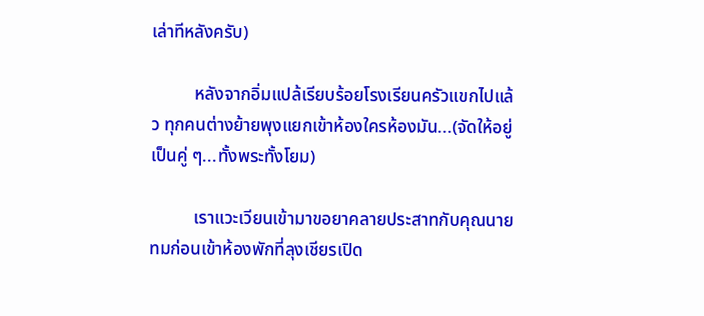เล่าทีหลังครับ)

          หลังจากอิ่มแปล้เรียบร้อยโรงเรียนครัวแขกไปแล้ว ทุกคนต่างย้ายพุงแยกเข้าห้องใครห้องมัน...(จัดให้อยู่เป็นคู่ ๆ...ทั้งพระทั้งโยม)

          เราแวะเวียนเข้ามาขอยาคลายประสาทกับคุณนายทมก่อนเข้าห้องพักที่ลุงเชียรเปิด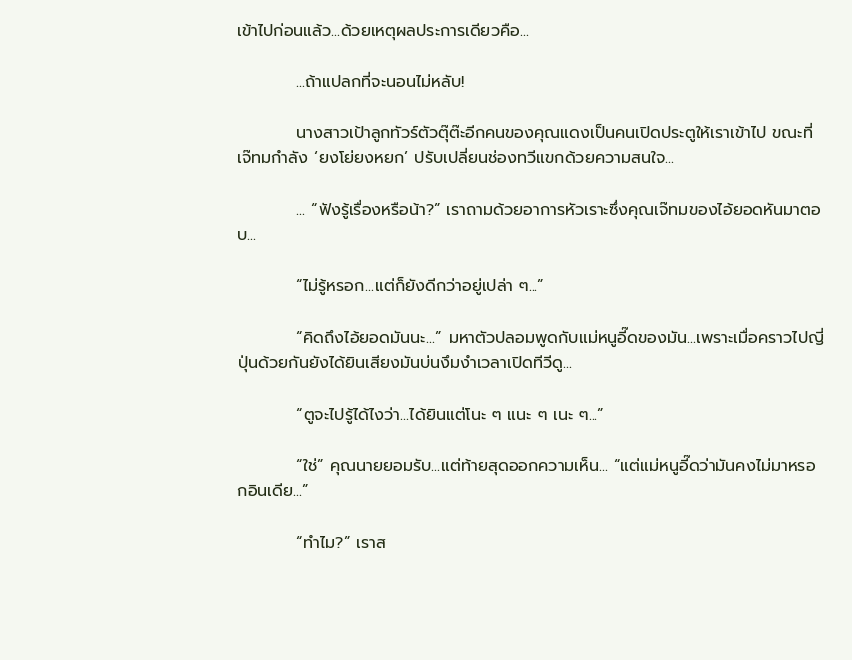เข้าไปก่อนแล้ว...ด้วยเหตุผลประการเดียวคือ...

          ...ถ้าแปลกที่จะนอนไม่หลับ!

          นางสาวเป้าลูกทัวร์ตัวตุ๊ต๊ะอีกคนของคุณแดงเป็นคนเปิดประตูให้เราเข้าไป ขณะที่เจ๊ทมกำลัง ‘ยงโย่ยงหยก’ ปรับเปลี่ยนช่องทวีแขกด้วยความสนใจ...

          ... “ฟังรู้เรื่องหรือน้า?” เราถามด้วยอาการหัวเราะซึ่งคุณเจ๊ทมของไอ้ยอดหันมาตอบ...

          “ไม่รู้หรอก...แต่ก็ยังดีกว่าอยู่เปล่า ๆ...”

          “คิดถึงไอ้ยอดมันนะ...” มหาตัวปลอมพูดกับแม่หนูอี๊ดของมัน...เพราะเมื่อคราวไปญี่ปุ่นด้วยกันยังได้ยินเสียงมันบ่นงึมงำเวลาเปิดทีวีดู...

          “ตูจะไปรู้ได้ไงว่า...ได้ยินแต่โนะ ๆ แนะ ๆ เนะ ๆ...”

          “ใช่” คุณนายยอมรับ...แต่ท้ายสุดออกความเห็น... “แต่แม่หนูอี๊ดว่ามันคงไม่มาหรอกอินเดีย...”

          “ทำไม?” เราส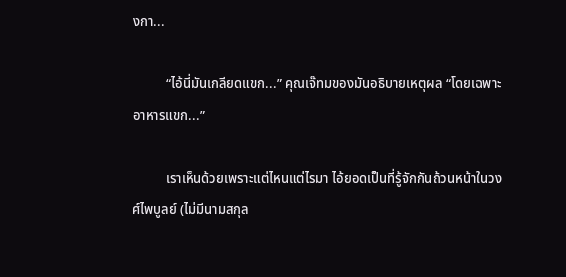งกา...

          “ไอ้นี่มันเกลียดแขก...” คุณเจ๊ทมของมันอธิบายเหตุผล “โดยเฉพาะอาหารแขก...”

          เราเห็นด้วยเพราะแต่ไหนแต่ไรมา ไอ้ยอดเป็นที่รู้จักกันถ้วนหน้าในวงศ์ไพบูลย์ (ไม่มีนามสกุล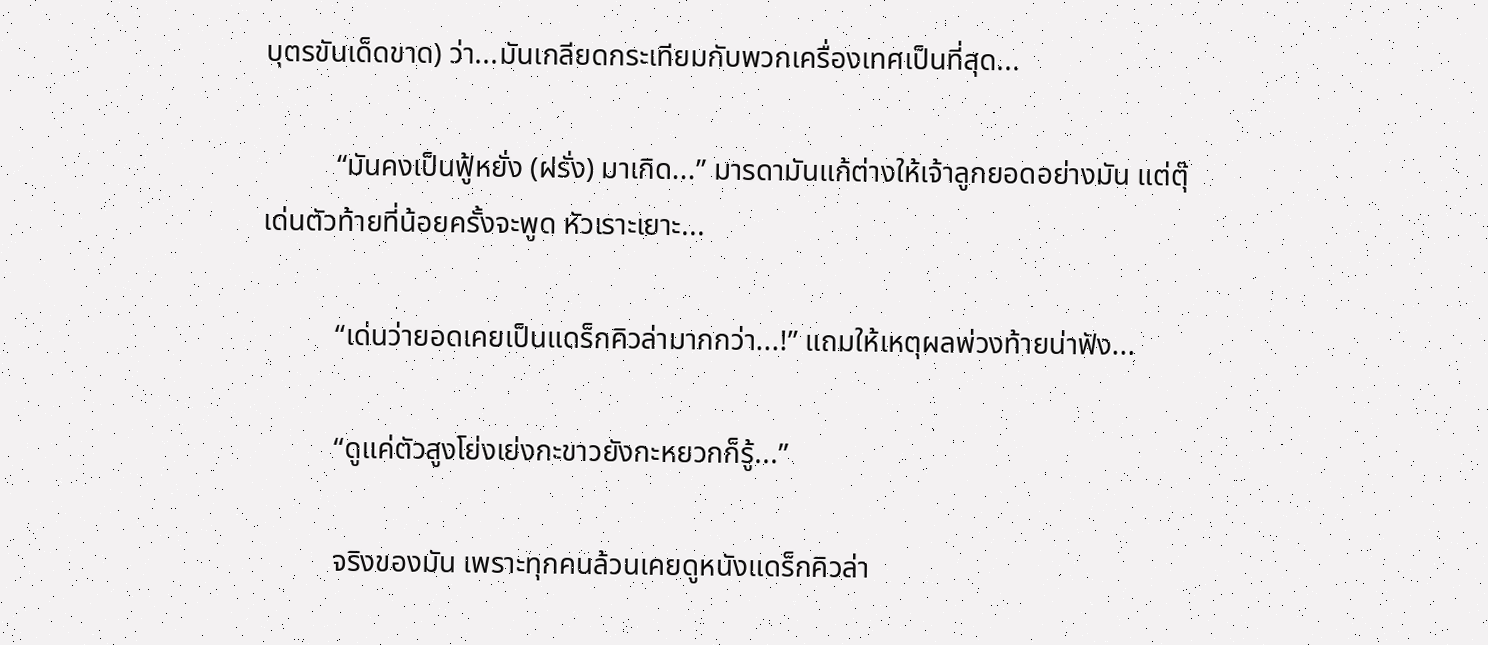บุตรขันเด็ดขาด) ว่า...มันเกลียดกระเทียมกับพวกเครื่องเทศเป็นที่สุด...

          “มันคงเป็นฟู้หยั่ง (ฝรั่ง) มาเกิด...” มารดามันแก้ต่างให้เจ้าลูกยอดอย่างมัน แต่ตุ๊เด่นตัวท้ายที่น้อยครั้งจะพูด หัวเราะเยาะ...

          “เด่นว่ายอดเคยเป็นแดร็กคิวล่ามากกว่า...!” แถมให้เหตุผลพ่วงท้ายน่าฟัง...

          “ดูแค่ตัวสูงโย่งเย่งกะขาวยังกะหยวกก็รู้...”

          จริงของมัน เพราะทุกคนล้วนเคยดูหนังแดร็กคิวล่า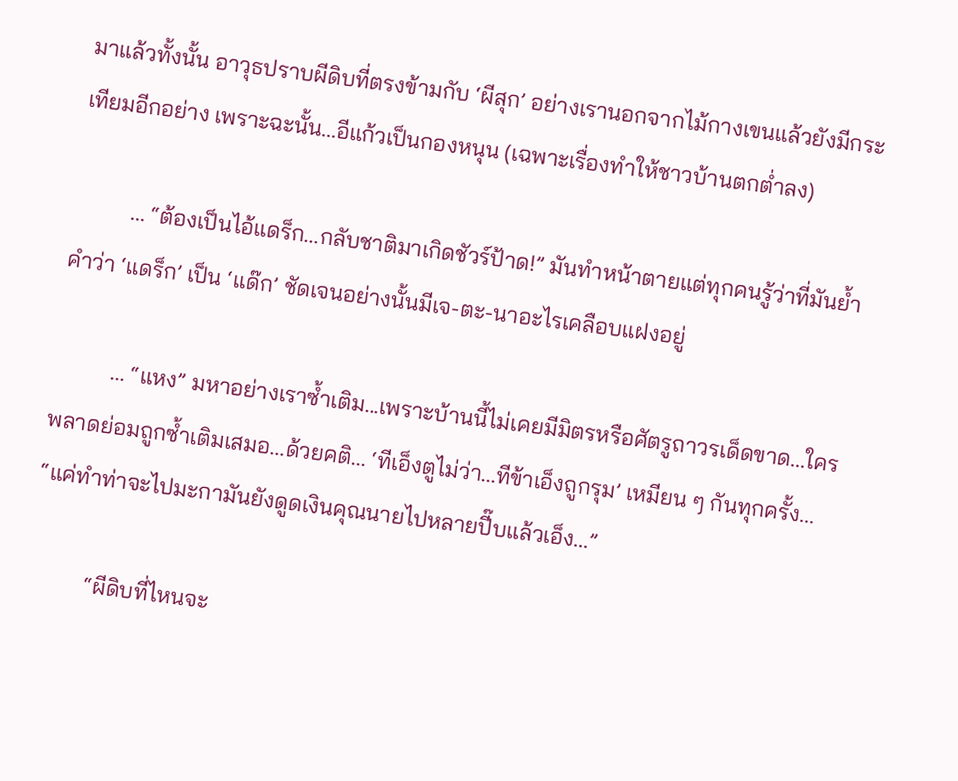มาแล้วทั้งนั้น อาวุธปราบผีดิบที่ตรงข้ามกับ ‘ผีสุก’ อย่างเรานอกจากไม้กางเขนแล้วยังมีกระเทียมอีกอย่าง เพราะฉะนั้น...อีแก้วเป็นกองหนุน (เฉพาะเรื่องทำให้ชาวบ้านตกต่ำลง)

          ... “ต้องเป็นไอ้แดร็ก...กลับชาติมาเกิดชัวร์ป้าด!” มันทำหน้าตายแต่ทุกคนรู้ว่าที่มันย้ำคำว่า ‘แดร็ก’ เป็น ‘แด๊ก’ ชัดเจนอย่างนั้นมีเจ-ตะ-นาอะไรเคลือบแฝงอยู่

          ... “แหง” มหาอย่างเราซ้ำเติม...เพราะบ้านนี้ไม่เคยมีมิตรหรือศัตรูถาวรเด็ดขาด...ใครพลาดย่อมถูกซ้ำเติมเสมอ...ด้วยคติ... ‘ทีเอ็งตูไม่ว่า...ทีข้าเอ็งถูกรุม’ เหมียน ๆ กันทุกครั้ง... “แค่ทำท่าจะไปมะกามันยังดูดเงินคุณนายไปหลายปี๊บแล้วเอ็ง...”

          “ผีดิบที่ไหนจะ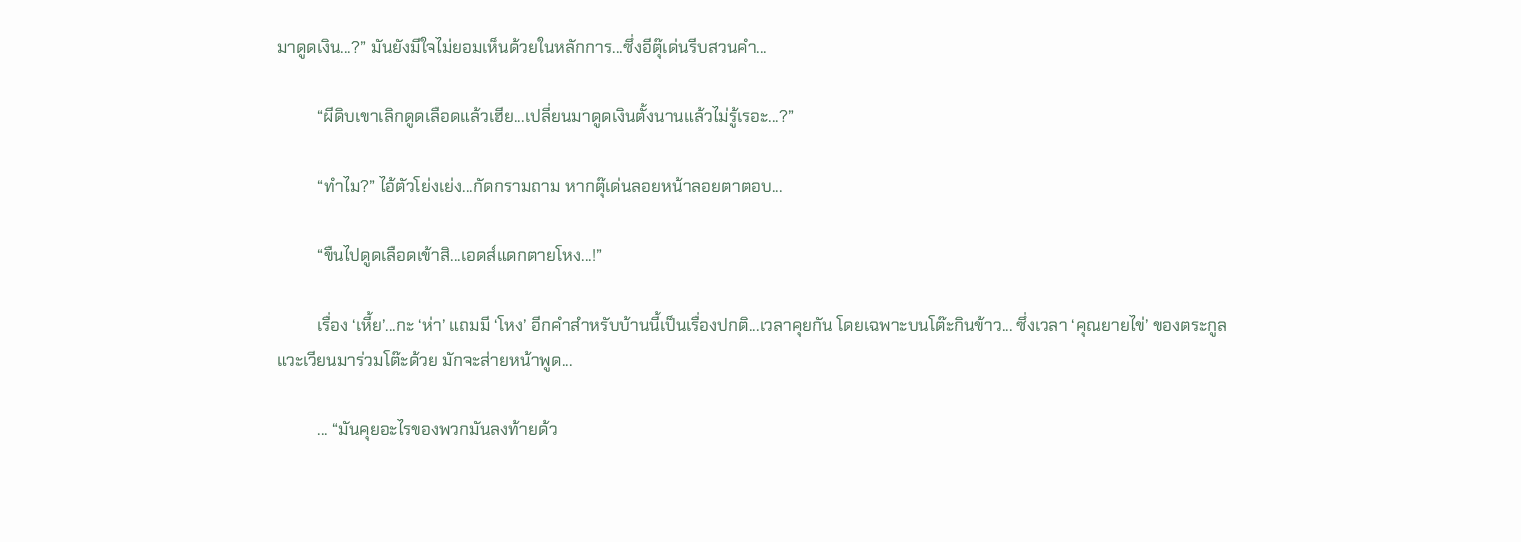มาดูดเงิน...?” มันยังมีใจไม่ยอมเห็นด้วยในหลักการ...ซึ่งอีตุ๊เด่นรีบสวนคำ...

          “ผีดิบเขาเลิกดูดเลือดแล้วเฮีย...เปลี่ยนมาดูดเงินตั้งนานแล้วไม่รู้เรอะ...?”

          “ทำไม?” ไอ้ตัวโย่งเย่ง...กัดกรามถาม หากตุ๊เด่นลอยหน้าลอยตาตอบ...

          “ขืนไปดูดเลือดเข้าสิ...เอดส์แดกตายโหง...!”

          เรื่อง ‘เหี้ย’...กะ ‘ห่า’ แถมมี ‘โหง’ อีกคำสำหรับบ้านนี้เป็นเรื่องปกติ...เวลาคุยกัน โดยเฉพาะบนโต๊ะกินข้าว... ซึ่งเวลา ‘คุณยายไข่’ ของตระกูลแวะเวียนมาร่วมโต๊ะด้วย มักจะส่ายหน้าพูด...

          ... “มันคุยอะไรของพวกมันลงท้ายด้ว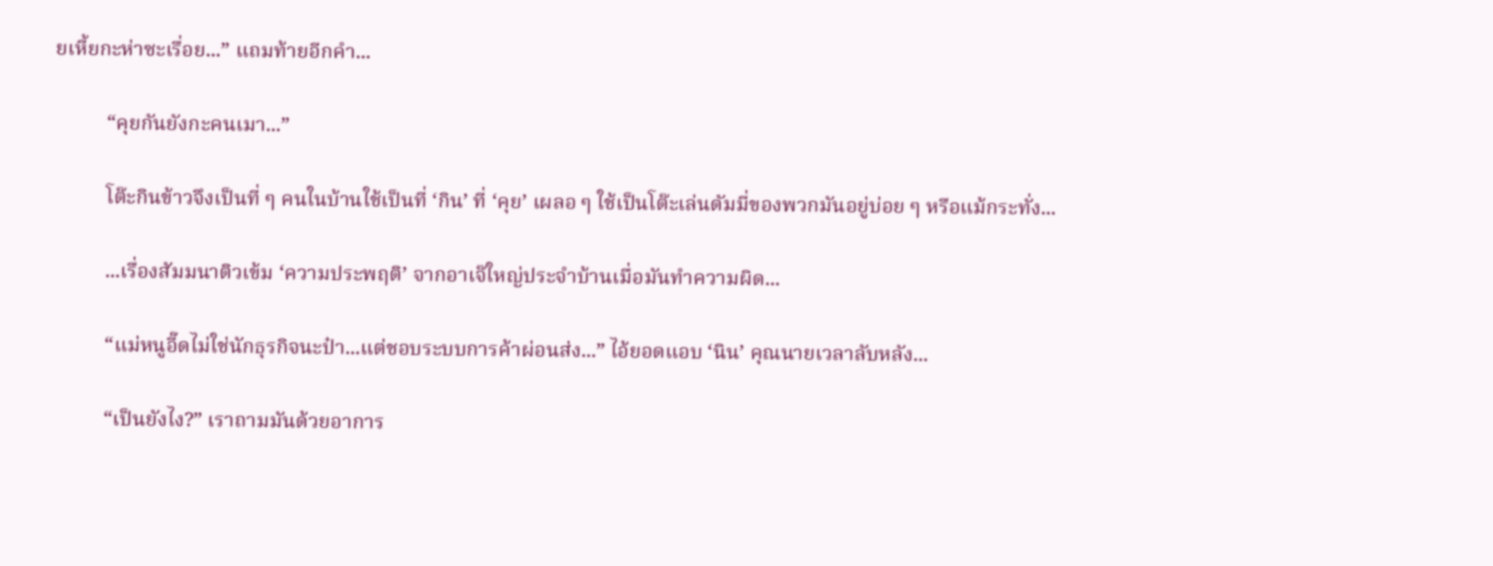ยเหี้ยกะห่าซะเรื่อย...” แถมท้ายอีกคำ...

          “คุยกันยังกะคนเมา...”

          โต๊ะกินข้าวจึงเป็นที่ ๆ คนในบ้านใช้เป็นที่ ‘กิน’ ที่ ‘คุย’ เผลอ ๆ ใช้เป็นโต๊ะเล่นดัมมี่ของพวกมันอยู่บ่อย ๆ หรือแม้กระทั่ง...

          ...เรื่องสัมมนาติวเข้ม ‘ความประพฤติ’ จากอาเจ๊ใหญ่ประจำบ้านเมื่อมันทำความผิด...

          “แม่หนูอี๊ดไม่ใช่นักธุรกิจนะป๋า...แต่ชอบระบบการค้าผ่อนส่ง...” ไอ้ยอดแอบ ‘นิน’ คุณนายเวลาลับหลัง...

          “เป็นยังไง?” เราถามมันด้วยอาการ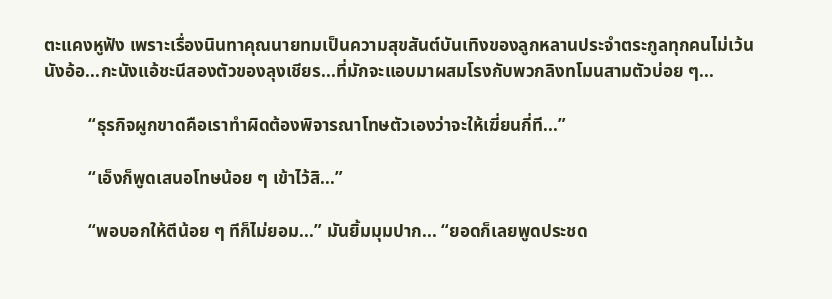ตะแคงหูฟัง เพราะเรื่องนินทาคุณนายทมเป็นความสุขสันต์บันเทิงของลูกหลานประจำตระกูลทุกคนไม่เว้น นังอ้อ...กะนังแอ้ชะนีสองตัวของลุงเชียร...ที่มักจะแอบมาผสมโรงกับพวกลิงทโมนสามตัวบ่อย ๆ...

          “ธุรกิจผูกขาดคือเราทำผิดต้องพิจารณาโทษตัวเองว่าจะให้เฆี่ยนกี่ที...”

          “เอ็งก็พูดเสนอโทษน้อย ๆ เข้าไว้สิ...”

          “พอบอกให้ตีน้อย ๆ ทีก็ไม่ยอม...” มันยิ้มมุมปาก... “ยอดก็เลยพูดประชด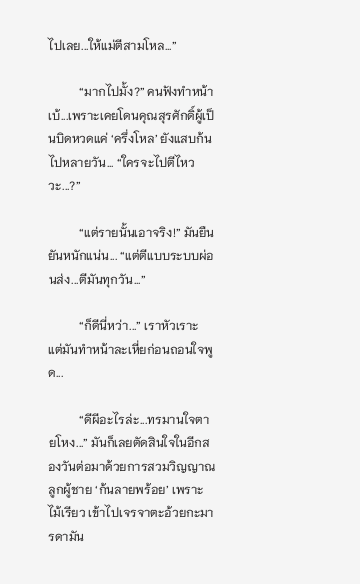ไปเลย...ให้แม่ตีสามโหล...”

          “มากไปมั้ง?” คนฟังทำหน้าเบ้...เพราะเคยโดนคุณสุรศักดิ์ผู้เป็นบิดหวดแค่ ‘ครึ่งโหล’ ยังแสบก้นไปหลายวัน... “ใครจะไปตีไหววะ...?”

          “แต่รายนั้นเอาจริง!” มันยืนยันหนักแน่น... “แต่ตีแบบระบบผ่อนส่ง...ตีมันทุกวัน...”

          “ก็ดีนี่หว่า...” เราหัวเราะ แต่มันทำหน้าละเหี่ยก่อนถอนใจพูด...

          “ดีผีอะไรล่ะ...ทรมานใจตายโหง...” มันก็เลยตัดสินใจในอีกสองวันต่อมาด้วยการสวมวิญญาณลูกผู้ชาย ‘ก้นลายพร้อย’ เพราะไม้เรียว เข้าไปเจรจาตะอ้วยกะมารดามัน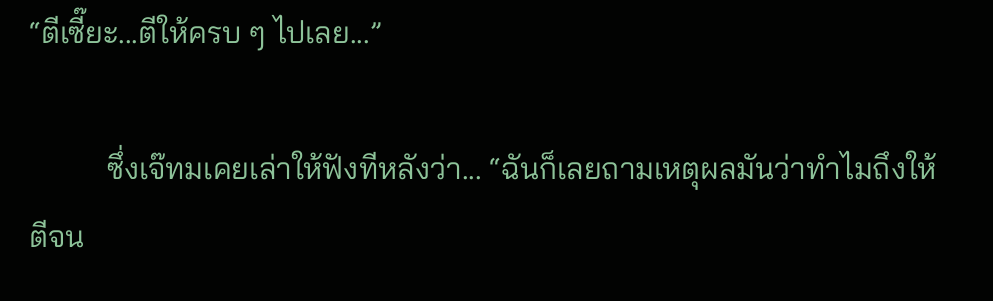“ตีเซี๊ยะ...ตีให้ครบ ๆ ไปเลย...”

          ซึ่งเจ๊ทมเคยเล่าให้ฟังทีหลังว่า... “ฉันก็เลยถามเหตุผลมันว่าทำไมถึงให้ตีจน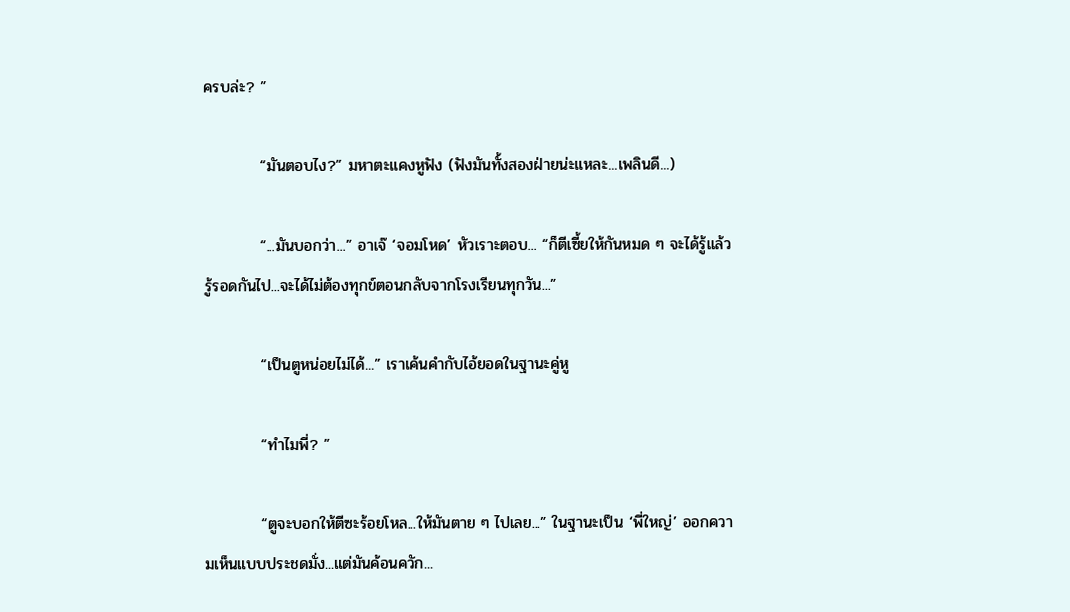ครบล่ะ? ”

          “มันตอบไง?” มหาตะแคงหูฟัง (ฟังมันทั้งสองฝ่ายน่ะแหละ...เพลินดี...)

          “...มันบอกว่า...” อาเจ๊ ‘จอมโหด’ หัวเราะตอบ... “ก็ตีเซี้ยให้กันหมด ๆ จะได้รู้แล้วรู้รอดกันไป...จะได้ไม่ต้องทุกข์ตอนกลับจากโรงเรียนทุกวัน...”

          “เป็นตูหน่อยไม่ได้...” เราเค้นคำกับไอ้ยอดในฐานะคู่หู

          “ทำไมพี่? ”

          “ตูจะบอกให้ตีซะร้อยโหล...ให้มันตาย ๆ ไปเลย...” ในฐานะเป็น ‘พี่ใหญ่’ ออกความเห็นแบบประชดมั่ง...แต่มันค้อนควัก...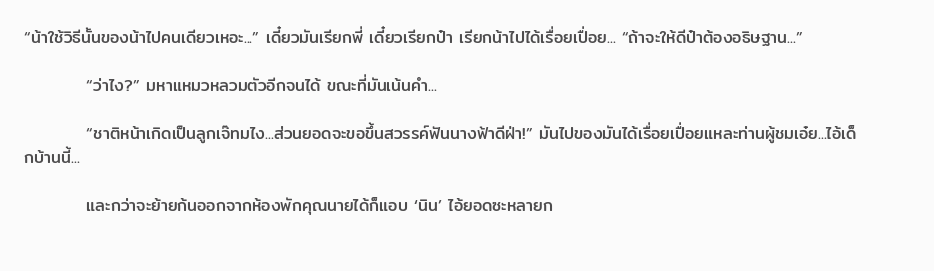“น้าใช้วิธีนั้นของน้าไปคนเดียวเหอะ...” เดี๋ยวมันเรียกพี่ เดี๋ยวเรียกป๋า เรียกน้าไปได้เรื่อยเปื่อย... “ถ้าจะให้ดีป๋าต้องอธิษฐาน...”

          “ว่าไง?” มหาแหมวหลวมตัวอีกจนได้ ขณะที่มันเน้นคำ...

          “ชาติหน้าเกิดเป็นลูกเจ๊ทมไง...ส่วนยอดจะขอขึ้นสวรรค์ฟันนางฟ้าดีฝ่า!” มันไปของมันได้เรื่อยเปื่อยแหละท่านผู้ชมเอ๋ย...ไอ้เด็กบ้านนี้...

          และกว่าจะย้ายก้นออกจากห้องพักคุณนายได้ก็แอบ ‘นิน’ ไอ้ยอดซะหลายก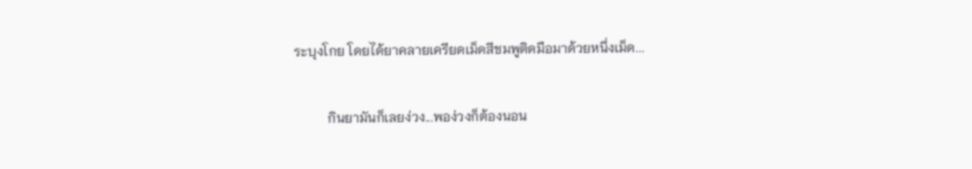ระบุงโกย โดยได้ยาคลายเครียดเม็ดสีชมพูติดมือมาด้วยหนึ่งเม็ด...

          กินยามันก็เลยง่วง...พอง่วงก็ต้องนอน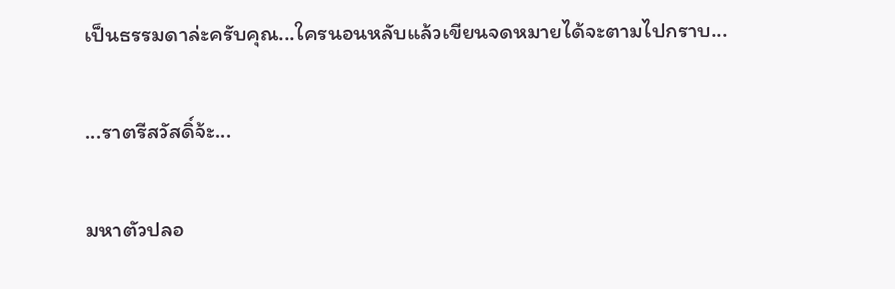เป็นธรรมดาล่ะครับคุณ...ใครนอนหลับแล้วเขียนจดหมายได้จะตามไปกราบ...

...ราตรีสวัสดิ์จ้ะ...

มหาตัวปลอ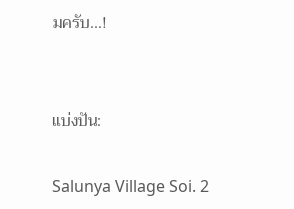มครับ...!


แบ่งปัน:

Salunya Village Soi. 2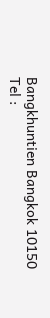Bangkhuntien Bangkok 10150
Tel :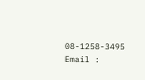08-1258-3495
Email :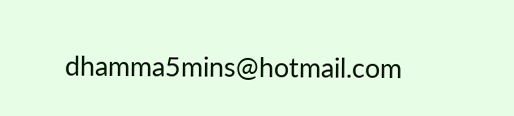dhamma5mins@hotmail.com